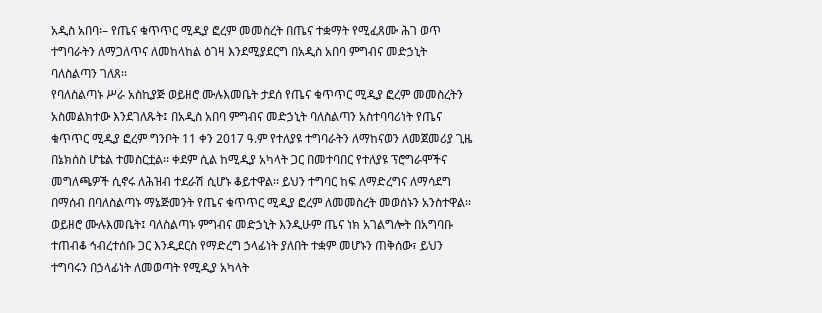አዲስ አበባ፡– የጤና ቁጥጥር ሚዲያ ፎረም መመስረት በጤና ተቋማት የሚፈጸሙ ሕገ ወጥ ተግባራትን ለማጋለጥና ለመከላከል ዕገዛ እንደሚያደርግ በአዲስ አበባ ምግብና መድኃኒት ባለስልጣን ገለጸ፡፡
የባለስልጣኑ ሥራ አስኪያጅ ወይዘሮ ሙሉእመቤት ታደሰ የጤና ቁጥጥር ሚዲያ ፎረም መመስረትን አስመልክተው እንደገለጹት፤ በአዲስ አበባ ምግብና መድኃኒት ባለስልጣን አስተባባሪነት የጤና ቁጥጥር ሚዲያ ፎረም ግንቦት 11 ቀን 2017 ዓ.ም የተለያዩ ተግባራትን ለማከናወን ለመጀመሪያ ጊዜ በኔክሰስ ሆቴል ተመስርቷል፡፡ ቀደም ሲል ከሚዲያ አካላት ጋር በመተባበር የተለያዩ ፕሮግራሞችና መግለጫዎች ሲኖሩ ለሕዝብ ተደራሽ ሲሆኑ ቆይተዋል፡፡ ይህን ተግባር ከፍ ለማድረግና ለማሳደግ በማሰብ በባለስልጣኑ ማኔጅመንት የጤና ቁጥጥር ሚዲያ ፎረም ለመመስረት መወሰኑን አንስተዋል፡፡
ወይዘሮ ሙሉእመቤት፤ ባለስልጣኑ ምግብና መድኃኒት እንዲሁም ጤና ነክ አገልግሎት በአግባቡ ተጠብቆ ኅብረተሰቡ ጋር እንዲደርስ የማድረግ ኃላፊነት ያለበት ተቋም መሆኑን ጠቅሰው፣ ይህን ተግባሩን በኃላፊነት ለመወጣት የሚዲያ አካላት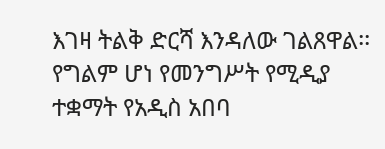እገዛ ትልቅ ድርሻ እንዳለው ገልጸዋል፡፡
የግልም ሆነ የመንግሥት የሚዲያ ተቋማት የአዲስ አበባ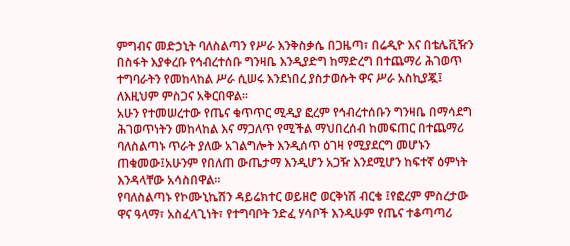ምግብና መድኃኒት ባለስልጣን የሥራ እንቅስቃሴ በጋዜጣ፣ በሬዲዮ እና በቴሌቪዥን በስፋት እያቀረቡ የኅብረተሰቡ ግንዛቤ እንዲያድግ ከማድረግ በተጨማሪ ሕገወጥ ተግባራትን የመከላከል ሥራ ሲሠሩ እንደነበረ ያስታወሱት ዋና ሥራ አስኪያጇ፤ ለእዚህም ምስጋና አቅርበዋል፡፡
አሁን የተመሠረተው የጤና ቁጥጥር ሚዲያ ፎረም የኅብረተሰቡን ግንዛቤ በማሳደግ ሕገወጥነትን መከላከል እና ማጋለጥ የሚችል ማህበረሰብ ከመፍጠር በተጨማሪ ባለስልጣኑ ጥራት ያለው አገልግሎት እንዲሰጥ ዕገዛ የሚያደርግ መሆኑን ጠቁመው፤አሁንም የበለጠ ውጤታማ እንዲሆን አጋዥ እንደሚሆን ከፍተኛ ዕምነት እንዳላቸው አሳስበዋል፡፡
የባለስልጣኑ የኮሙኒኬሽን ዳይሬክተር ወይዘሮ ወርቅነሽ ብርቄ ፤የፎረም ምስረታው ዋና ዓላማ፣ አስፈላጊነት፣ የተግባቦት ንድፈ ሃሳቦች እንዲሁም የጤና ተቆጣጣሪ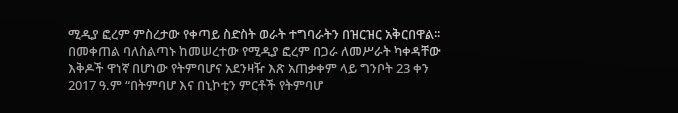ሚዲያ ፎረም ምስረታው የቀጣይ ስድስት ወራት ተግባራትን በዝርዝር አቅርበዋል፡፡
በመቀጠል ባለስልጣኑ ከመሠረተው የሚዲያ ፎረም በጋራ ለመሥራት ካቀዳቸው እቅዶች ዋነኛ በሆነው የትምባሆና አደንዛዥ እጽ አጠቃቀም ላይ ግንቦት 23 ቀን 2017 ዓ.ም “በትምባሆ እና በኒኮቲን ምርቶች የትምባሆ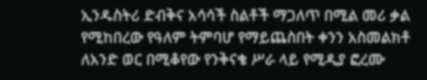ኢንዱስትሪ ድብቅና አሳሳች ስልቶች ማጋለጥ በሚል መሪ ቃል የሚከበረው የዓለም ትምባሆ የማይጨስበት ቀንን አስመልክቶ ለአንድ ወር በሚቆየው የንቅናቄ ሥራ ላይ የሚዲያ ፎረሙ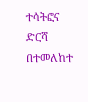ተሳትፎና ድርሻ በተመለከተ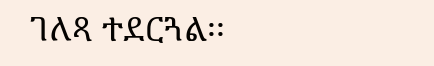ገለጻ ተደርጓል፡፡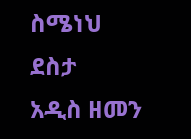ስሜነህ ደስታ
አዲስ ዘመን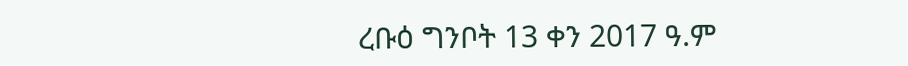ረቡዕ ግንቦት 13 ቀን 2017 ዓ.ም